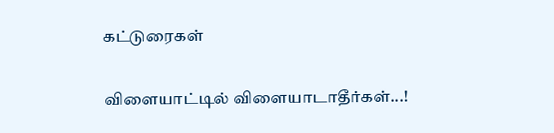கட்டுரைகள்

விளையாட்டில் விளையாடாதீர்கள்...!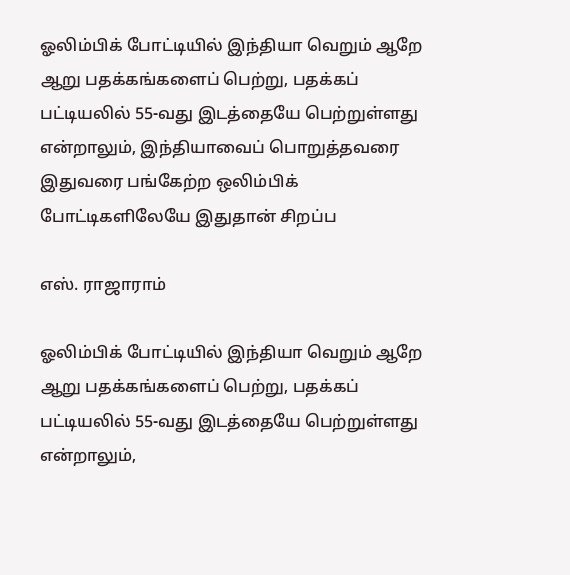ஓலிம்பிக் போட்டியில் இந்தியா வெறும் ஆறே ஆறு பதக்கங்களைப் பெற்று, பதக்கப் பட்டியலில் 55-வது இடத்தையே பெற்றுள்ளது என்றாலும், இந்தியாவைப் பொறுத்தவரை இதுவரை பங்கேற்ற ஒலிம்பிக் போட்டிகளிலேயே இதுதான் சிறப்ப

எஸ். ராஜாராம்

ஓலிம்பிக் போட்டியில் இந்தியா வெறும் ஆறே ஆறு பதக்கங்களைப் பெற்று, பதக்கப் பட்டியலில் 55-வது இடத்தையே பெற்றுள்ளது என்றாலும்,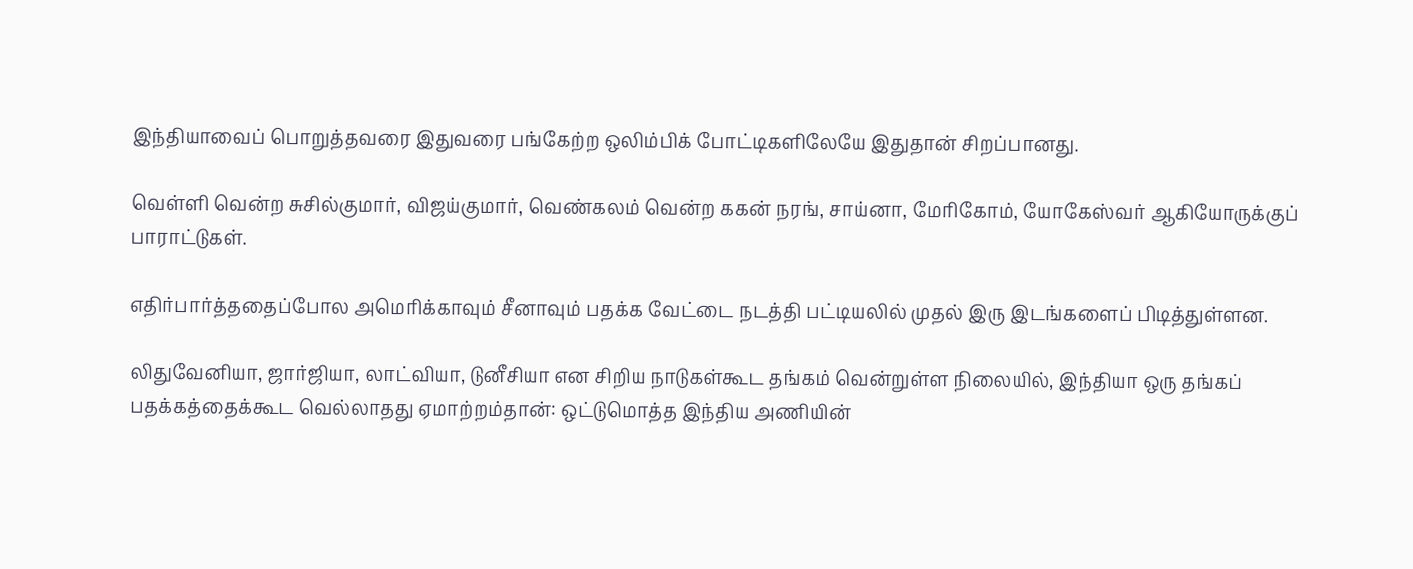இந்தியாவைப் பொறுத்தவரை இதுவரை பங்கேற்ற ஒலிம்பிக் போட்டிகளிலேயே இதுதான் சிறப்பானது.

வெள்ளி வென்ற சுசில்குமார், விஜய்குமார், வெண்கலம் வென்ற ககன் நரங், சாய்னா, மேரிகோம், யோகேஸ்வர் ஆகியோருக்குப் பாராட்டுகள்.

எதிர்பார்த்ததைப்போல அமெரிக்காவும் சீனாவும் பதக்க வேட்டை நடத்தி பட்டியலில் முதல் இரு இடங்களைப் பிடித்துள்ளன.

லிதுவேனியா, ஜார்ஜியா, லாட்வியா, டுனீசியா என சிறிய நாடுகள்கூட தங்கம் வென்றுள்ள நிலையில், இந்தியா ஒரு தங்கப் பதக்கத்தைக்கூட வெல்லாதது ஏமாற்றம்தான்: ஒட்டுமொத்த இந்திய அணியின்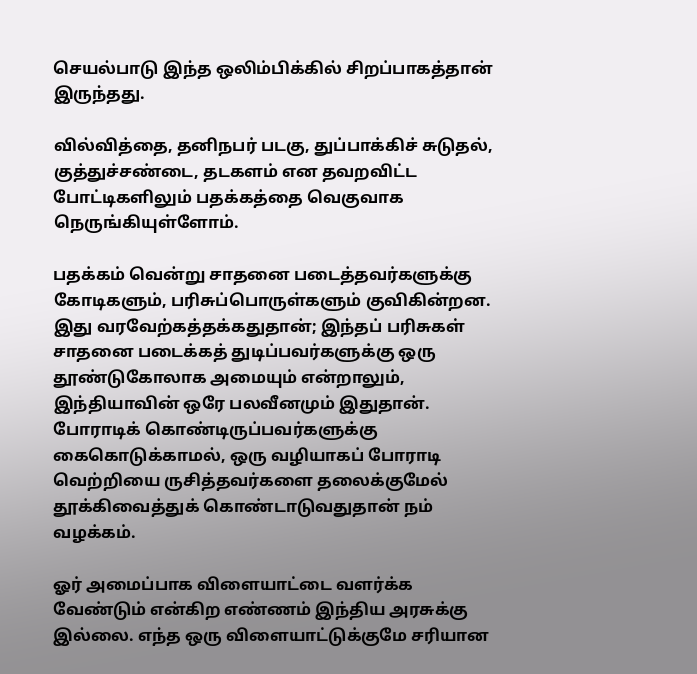செயல்பாடு இந்த ஒலிம்பிக்கில் சிறப்பாகத்தான் இருந்தது.

வில்வித்தை, தனிநபர் படகு, துப்பாக்கிச் சுடுதல், குத்துச்சண்டை, தடகளம் என தவறவிட்ட போட்டிகளிலும் பதக்கத்தை வெகுவாக நெருங்கியுள்ளோம்.

பதக்கம் வென்று சாதனை படைத்தவர்களுக்கு கோடிகளும், பரிசுப்பொருள்களும் குவிகின்றன. இது வரவேற்கத்தக்கதுதான்; இந்தப் பரிசுகள் சாதனை படைக்கத் துடிப்பவர்களுக்கு ஒரு தூண்டுகோலாக அமையும் என்றாலும், இந்தியாவின் ஒரே பலவீனமும் இதுதான். போராடிக் கொண்டிருப்பவர்களுக்கு கைகொடுக்காமல், ஒரு வழியாகப் போராடி வெற்றியை ருசித்தவர்களை தலைக்குமேல் தூக்கிவைத்துக் கொண்டாடுவதுதான் நம் வழக்கம்.

ஓர் அமைப்பாக விளையாட்டை வளர்க்க வேண்டும் என்கிற எண்ணம் இந்திய அரசுக்கு இல்லை. எந்த ஒரு விளையாட்டுக்குமே சரியான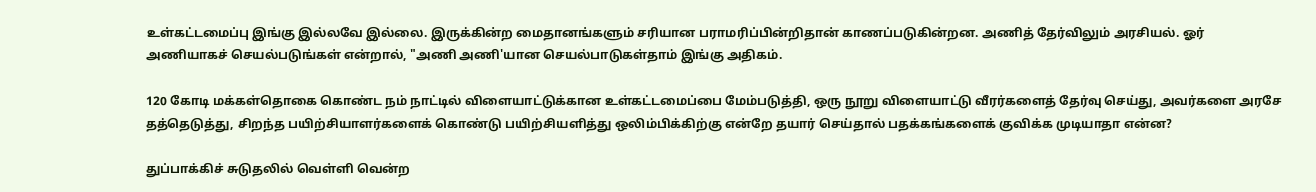உள்கட்டமைப்பு இங்கு இல்லவே இல்லை. இருக்கின்ற மைதானங்களும் சரியான பராமரிப்பின்றிதான் காணப்படுகின்றன. அணித் தேர்விலும் அரசியல். ஓர் அணியாகச் செயல்படுங்கள் என்றால், "அணி அணி'யான செயல்பாடுகள்தாம் இங்கு அதிகம்.

120 கோடி மக்கள்தொகை கொண்ட நம் நாட்டில் விளையாட்டுக்கான உள்கட்டமைப்பை மேம்படுத்தி, ஒரு நூறு விளையாட்டு வீரர்களைத் தேர்வு செய்து, அவர்களை அரசே தத்தெடுத்து, சிறந்த பயிற்சியாளர்களைக் கொண்டு பயிற்சியளித்து ஒலிம்பிக்கிற்கு என்றே தயார் செய்தால் பதக்கங்களைக் குவிக்க முடியாதா என்ன?

துப்பாக்கிச் சுடுதலில் வெள்ளி வென்ற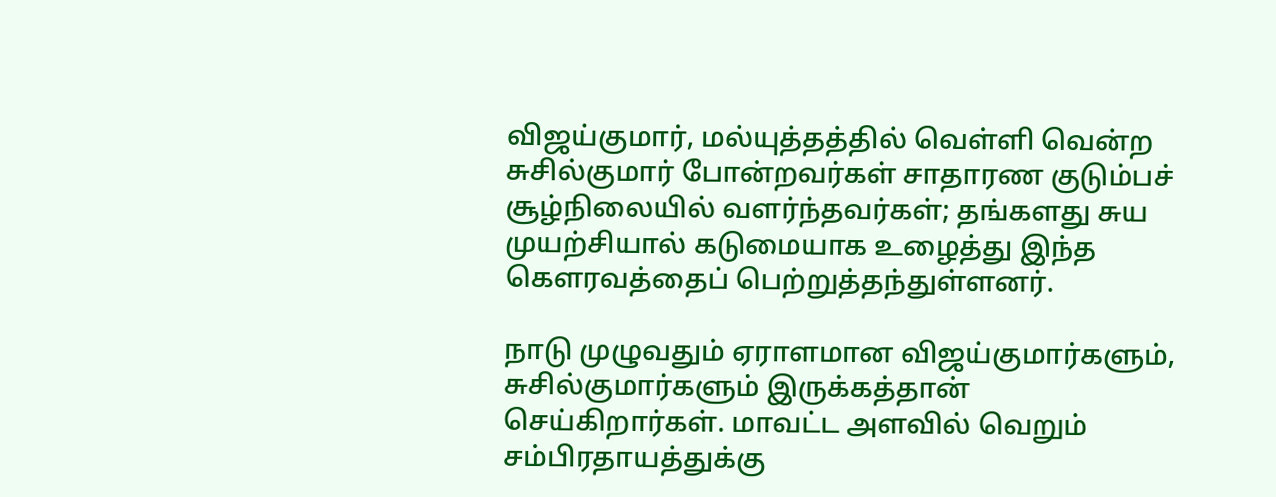விஜய்குமார், மல்யுத்தத்தில் வெள்ளி வென்ற சுசில்குமார் போன்றவர்கள் சாதாரண குடும்பச் சூழ்நிலையில் வளர்ந்தவர்கள்; தங்களது சுய முயற்சியால் கடுமையாக உழைத்து இந்த கௌரவத்தைப் பெற்றுத்தந்துள்ளனர்.

நாடு முழுவதும் ஏராளமான விஜய்குமார்களும், சுசில்குமார்களும் இருக்கத்தான் செய்கிறார்கள். மாவட்ட அளவில் வெறும் சம்பிரதாயத்துக்கு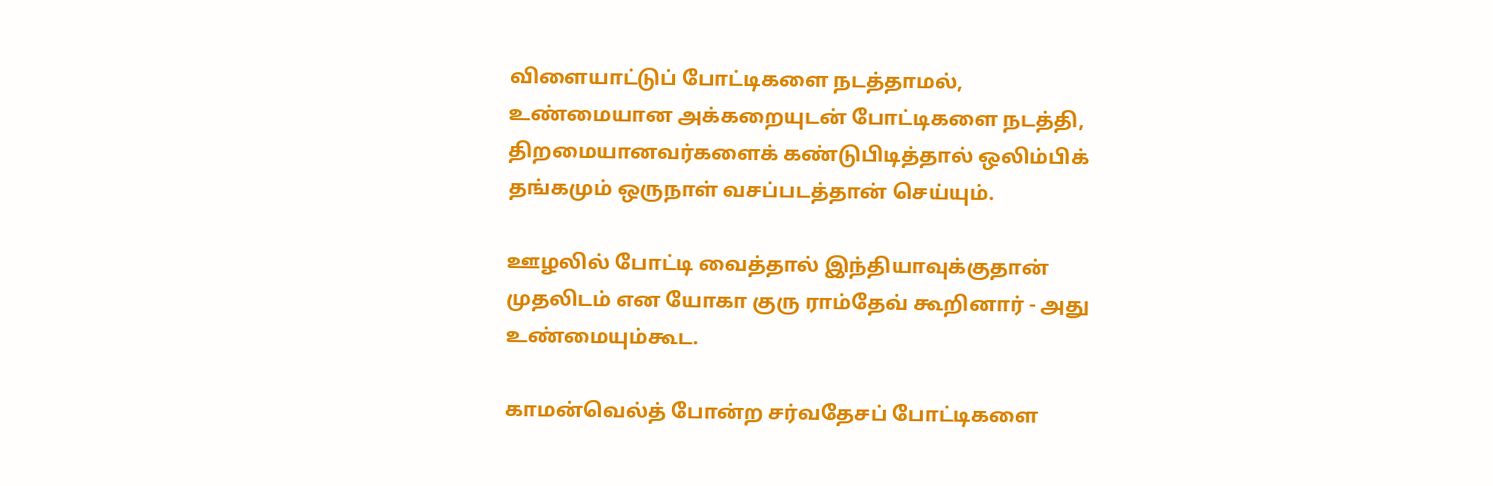விளையாட்டுப் போட்டிகளை நடத்தாமல், உண்மையான அக்கறையுடன் போட்டிகளை நடத்தி, திறமையானவர்களைக் கண்டுபிடித்தால் ஒலிம்பிக் தங்கமும் ஒருநாள் வசப்படத்தான் செய்யும்.

ஊழலில் போட்டி வைத்தால் இந்தியாவுக்குதான் முதலிடம் என யோகா குரு ராம்தேவ் கூறினார் - அது உண்மையும்கூட.

காமன்வெல்த் போன்ற சர்வதேசப் போட்டிகளை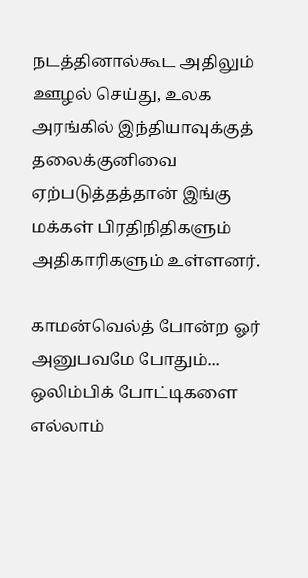நடத்தினால்கூட அதிலும் ஊழல் செய்து, உலக அரங்கில் இந்தியாவுக்குத் தலைக்குனிவை ஏற்படுத்தத்தான் இங்கு மக்கள் பிரதிநிதிகளும் அதிகாரிகளும் உள்ளனர்.

காமன்வெல்த் போன்ற ஓர் அனுபவமே போதும்... ஒலிம்பிக் போட்டிகளை எல்லாம்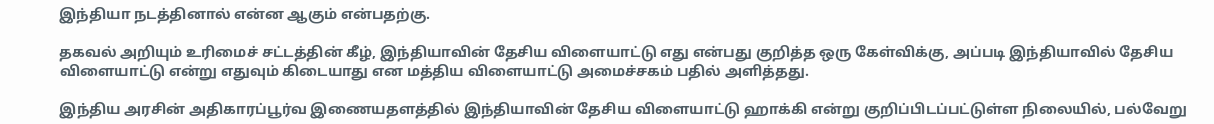இந்தியா நடத்தினால் என்ன ஆகும் என்பதற்கு.

தகவல் அறியும் உரிமைச் சட்டத்தின் கீழ், இந்தியாவின் தேசிய விளையாட்டு எது என்பது குறித்த ஒரு கேள்விக்கு, அப்படி இந்தியாவில் தேசிய விளையாட்டு என்று எதுவும் கிடையாது என மத்திய விளையாட்டு அமைச்சகம் பதில் அளித்தது.

இந்திய அரசின் அதிகாரப்பூர்வ இணையதளத்தில் இந்தியாவின் தேசிய விளையாட்டு ஹாக்கி என்று குறிப்பிடப்பட்டுள்ள நிலையில், பல்வேறு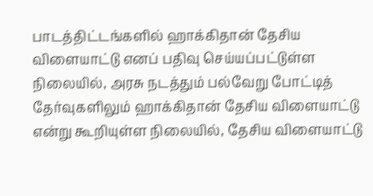பாடத்திட்டங்களில் ஹாக்கிதான் தேசிய விளையாட்டு எனப் பதிவு செய்யப்பட்டுள்ள நிலையில், அரசு நடத்தும் பல்வேறு போட்டித் தேர்வுகளிலும் ஹாக்கிதான் தேசிய விளையாட்டு என்று கூறியுள்ள நிலையில், தேசிய விளையாட்டு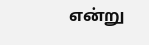என்று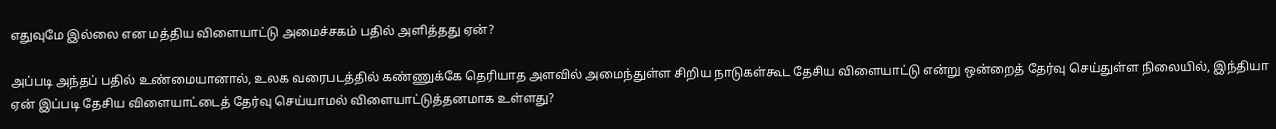எதுவுமே இல்லை என மத்திய விளையாட்டு அமைச்சகம் பதில் அளித்தது ஏன்?

அப்படி அந்தப் பதில் உண்மையானால், உலக வரைபடத்தில் கண்ணுக்கே தெரியாத அளவில் அமைந்துள்ள சிறிய நாடுகள்கூட தேசிய விளையாட்டு என்று ஒன்றைத் தேர்வு செய்துள்ள நிலையில், இந்தியா ஏன் இப்படி தேசிய விளையாட்டைத் தேர்வு செய்யாமல் விளையாட்டுத்தனமாக உள்ளது?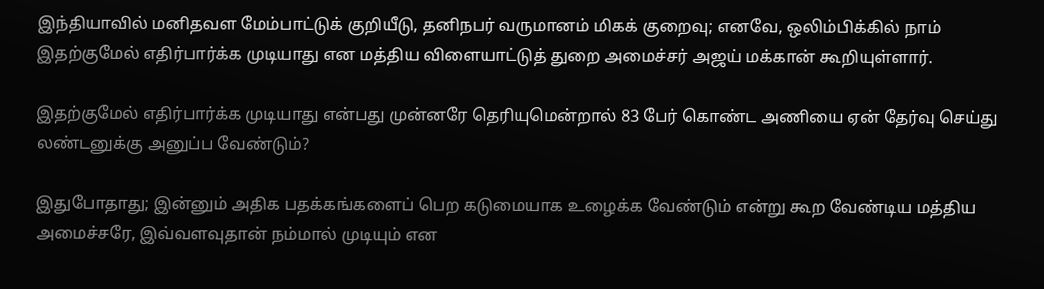இந்தியாவில் மனிதவள மேம்பாட்டுக் குறியீடு, தனிநபர் வருமானம் மிகக் குறைவு; எனவே, ஒலிம்பிக்கில் நாம் இதற்குமேல் எதிர்பார்க்க முடியாது என மத்திய விளையாட்டுத் துறை அமைச்சர் அஜய் மக்கான் கூறியுள்ளார்.

இதற்குமேல் எதிர்பார்க்க முடியாது என்பது முன்னரே தெரியுமென்றால் 83 பேர் கொண்ட அணியை ஏன் தேர்வு செய்து லண்டனுக்கு அனுப்ப வேண்டும்?

இதுபோதாது; இன்னும் அதிக பதக்கங்களைப் பெற கடுமையாக உழைக்க வேண்டும் என்று கூற வேண்டிய மத்திய அமைச்சரே, இவ்வளவுதான் நம்மால் முடியும் என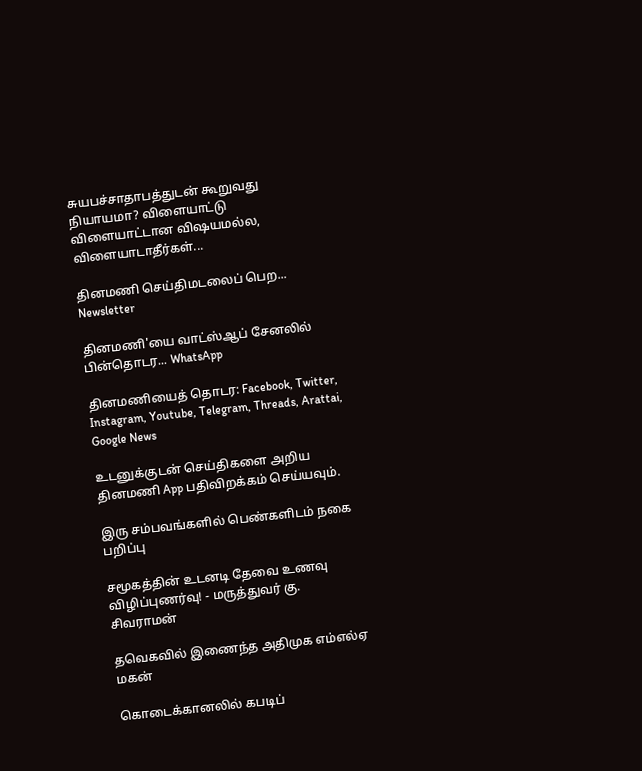சுயபச்சாதாபத்துடன் கூறுவது நியாயமா? விளையாட்டு விளையாட்டான விஷயமல்ல, விளையாடாதீர்கள்...

தினமணி செய்திமடலைப் பெற... Newsletter

தினமணி'யை வாட்ஸ்ஆப் சேனலில் பின்தொடர... WhatsApp

தினமணியைத் தொடர: Facebook, Twitter, Instagram, Youtube, Telegram, Threads, Arattai, Google News

உடனுக்குடன் செய்திகளை அறிய தினமணி App பதிவிறக்கம் செய்யவும்.

இரு சம்பவங்களில் பெண்களிடம் நகை பறிப்பு

சமூகத்தின் உடனடி தேவை உணவு விழிப்புணர்வு! - மருத்துவர் கு. சிவராமன்

தவெகவில் இணைந்த அதிமுக எம்எல்ஏ மகன்

கொடைக்கானலில் கபடிப்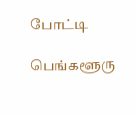போட்டி

பெங்களூரு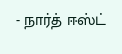- நார்த் ஈஸ்ட்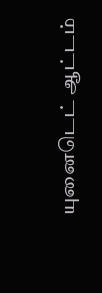யுனைடெட் ஆட்டம்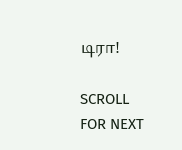டிரா!

SCROLL FOR NEXT